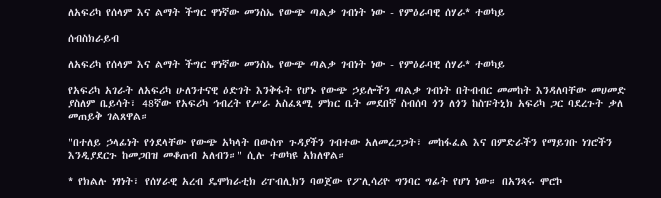ለአፍሪካ የሰላም እና ልማት ችግር ዋነኛው መንስኤ የውጭ ጣልቃ ገብነት ነው - የምዕራባዊ ሰሃራ* ተወካይ

ሰብስክራይብ

ለአፍሪካ የሰላም እና ልማት ችግር ዋነኛው መንስኤ የውጭ ጣልቃ ገብነት ነው - የምዕራባዊ ሰሃራ* ተወካይ

የአፍሪካ አገራት ለአፍሪካ ሁለንተናዊ ዕድገት እንቅፋት የሆኑ የውጭ ኃይሎችን ጣልቃ ገብነት በትብብር መመከት እንዳለባቸው መሀመድ ያስለም ቤይሳት፣ 48ኛው የአፍሪካ ኅብረት የሥራ አስፈጻሚ ምክር ቤት መደበኛ ስብሰባ ጎን ለጎን ከስፑትኒክ አፍሪካ ጋር ባደረጉት ቃለ መጠይቅ ገልጸዋል።

"በተለይ ኃላፊነት የጎደላቸው የውጭ አካላት በውስጥ ጉዳያችን ገብተው አለመረጋጋት፣ መከፋፈል እና በምድራችን የማይገቡ ነገሮችን እንዲያደርጉ ከመጋበዝ መቆጠብ አለብን።" ሲሉ ተወካዩ አክለዋል።

* የክልሉ ነፃነት፣ የሰሃራዊ አረብ ዴሞክራቲክ ሪፐብሊክን ባወጀው የፖሊሳሪዮ ግንባር ግፊት የሆነ ነው። በአንጻሩ ሞሮኮ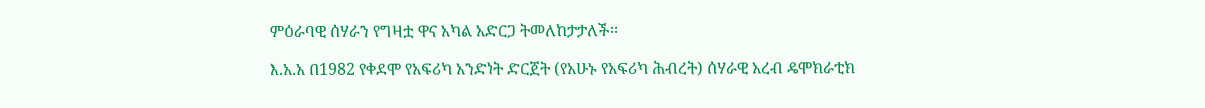ምዕራባዊ ሰሃራን የግዛቷ ዋና አካል አድርጋ ትመለከታታለች፡፡

እ.አ.አ በ1982 የቀደሞ የአፍሪካ አንድነት ድርጀት (የአሁኑ የአፍሪካ ሕብረት) ሰሃራዊ አረብ ዴሞክራቲክ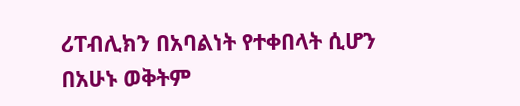ሪፐብሊክን በአባልነት የተቀበላት ሲሆን በአሁኑ ወቅትም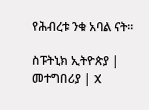የሕብረቱ ንቁ አባል ናት፡፡

ስፑትኒክ ኢትዮጵያ | መተግበሪያ | X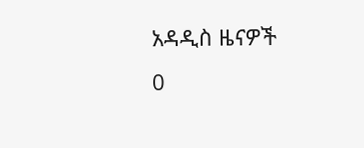አዳዲስ ዜናዎች
0